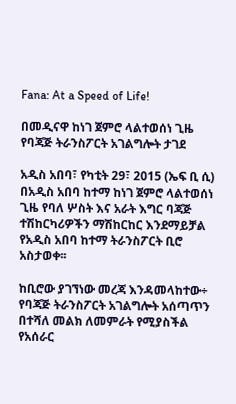Fana: At a Speed of Life!

በመዲናዋ ከነገ ጀምሮ ላልተወሰነ ጊዜ የባጃጅ ትራንስፖርት አገልግሎት ታገደ

አዲስ አበባ፣ የካቲት 29፣ 2015 (ኤፍ ቢ ሲ) በአዲስ አበባ ከተማ ከነገ ጀምሮ ላልተወሰነ ጊዜ የባለ ሦስት እና አራት እግር ባጃጅ ተሽከርካሪዎችን ማሽከርከር እንደማይቻል የአዲስ አበባ ከተማ ትራንስፖርት ቢሮ አስታወቀ፡፡

ከቢሮው ያገኘነው መረጃ እንዳመላከተው÷ የባጃጅ ትራንስፖርት አገልግሎት አሰጣጥን በተሻለ መልክ ለመምራት የሚያስችል የአሰራር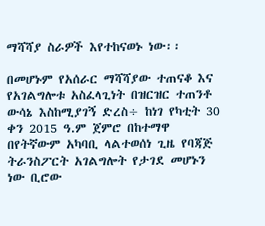ማሻሻያ ስራዎች እየተከናወኑ ነው፡፡

በመሆኑም የአሰራር ማሻሻያው ተጠናቆ እና የአገልግሎቱ አስፈላጊነት በዝርዝር ተጠንቶ ውሳኔ እስከሚያገኝ ድረስ÷ ከነገ የካቲት 30 ቀን 2015 ዓ.ም ጀምሮ በከተማዋ በየትኛውም አካባቢ ላልተወሰነ ጊዜ የባጃጅ ትራንስፖርት አገልግሎት የታገደ መሆኑን ነው ቢሮው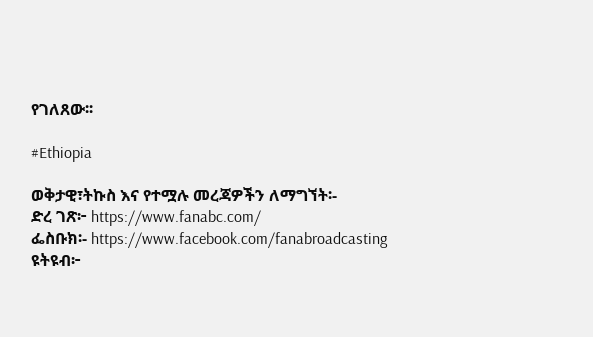የገለጸው፡፡

#Ethiopia

ወቅታዊ፣ትኩስ እና የተሟሉ መረጃዎችን ለማግኘት፡-
ድረ ገጽ፦ https://www.fanabc.com/
ፌስቡክ፡- https://www.facebook.com/fanabroadcasting
ዩትዩብ፦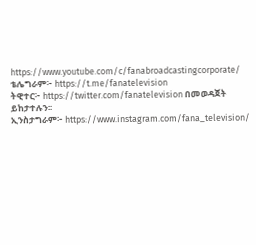https://www.youtube.com/c/fanabroadcastingcorporate/
ቴሌግራም፦ https://t.me/fanatelevision
ትዊተር፦ https://twitter.com/fanatelevision በመወዳጀት ይከታተሉን፡፡
ኢንስታግራም፦ https://www.instagram.com/fana_television/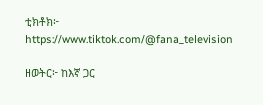ቲክቶክ፦ https://www.tiktok.com/@fana_television

ዘወትር፦ ከእኛ ጋር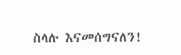ስላሉ እናመሰግናለን!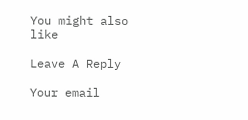You might also like

Leave A Reply

Your email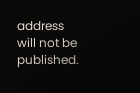address will not be published.